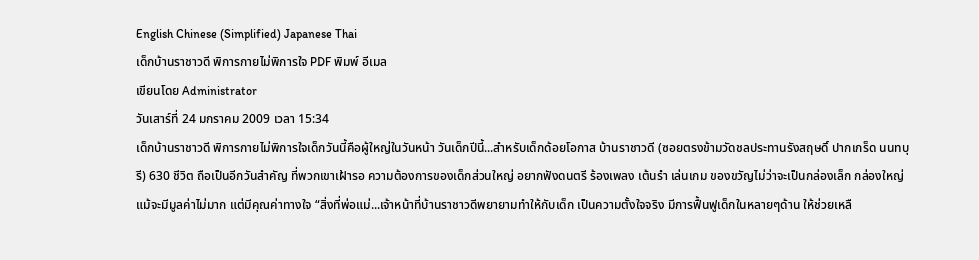English Chinese (Simplified) Japanese Thai
เด็กบ้านราชาวดี พิการกายไม่พิการใจ PDF พิมพ์ อีเมล
เขียนโดย Administrator
วันเสาร์ที่ 24 มกราคม 2009 เวลา 15:34
เด็กบ้านราชาวดี พิการกายไม่พิการใจเด็กวันนี้คือผู้ใหญ่ในวันหน้า วันเด็กปีนี้...สำหรับเด็กด้อยโอกาส บ้านราชาวดี (ซอยตรงข้ามวัดชลประทานรังสฤษดิ์ ปากเกร็ด นนทบุรี) 630 ชีวิต ถือเป็นอีกวันสำคัญ ที่พวกเขาเฝ้ารอ ความต้องการของเด็กส่วนใหญ่ อยากฟังดนตรี ร้องเพลง เต้นรำ เล่นเกม ของขวัญไม่ว่าจะเป็นกล่องเล็ก กล่องใหญ่ แม้จะมีมูลค่าไม่มาก แต่มีคุณค่าทางใจ “สิ่งที่พ่อแม่...เจ้าหน้าที่บ้านราชาวดีพยายามทำให้กับเด็ก เป็นความตั้งใจจริง มีการฟื้นฟูเด็กในหลายๆด้าน ให้ช่วยเหลื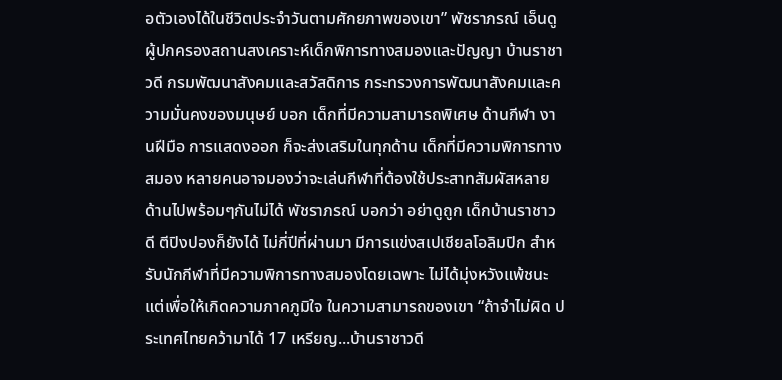อตัวเองได้ในชีวิตประจำวันตามศักยภาพของเขา” พัชราภรณ์ เอ็นดู ผู้ปกครองสถานสงเคราะห์เด็กพิการทางสมองและปัญญา บ้านราชาวดี กรมพัฒนาสังคมและสวัสดิการ กระทรวงการพัฒนาสังคมและความมั่นคงของมนุษย์ บอก เด็กที่มีความสามารถพิเศษ ด้านกีฬา งานฝีมือ การแสดงออก ก็จะส่งเสริมในทุกด้าน เด็กที่มีความพิการทางสมอง หลายคนอาจมองว่าจะเล่นกีฬาที่ต้องใช้ประสาทสัมผัสหลายด้านไปพร้อมๆกันไม่ได้ พัชราภรณ์ บอกว่า อย่าดูถูก เด็กบ้านราชาวดี ตีปิงปองก็ยังได้ ไม่กี่ปีที่ผ่านมา มีการแข่งสเปเชียลโอลิมปิก สำหรับนักกีฬาที่มีความพิการทางสมองโดยเฉพาะ ไม่ได้มุ่งหวังแพ้ชนะ แต่เพื่อให้เกิดความภาคภูมิใจ ในความสามารถของเขา “ถ้าจำไม่ผิด ประเทศไทยคว้ามาได้ 17 เหรียญ...บ้านราชาวดี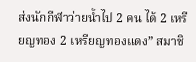ส่งนักกีฬาว่ายน้ำไป 2 คน ได้ 2 เหรียญทอง 2 เหรียญทองแดง” สมาชิ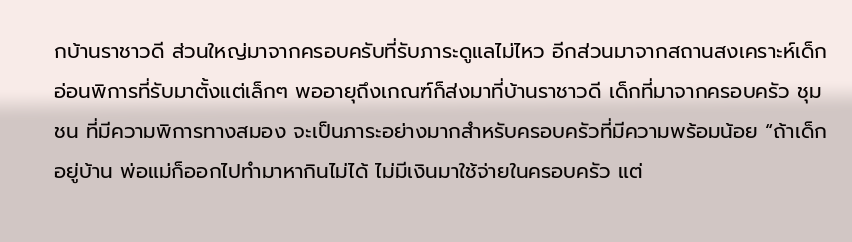กบ้านราชาวดี ส่วนใหญ่มาจากครอบครับที่รับภาระดูแลไม่ไหว อีกส่วนมาจากสถานสงเคราะห์เด็กอ่อนพิการที่รับมาตั้งแต่เล็กๆ พออายุถึงเกณฑ์ก็ส่งมาที่บ้านราชาวดี เด็กที่มาจากครอบครัว ชุมชน ที่มีความพิการทางสมอง จะเป็นภาระอย่างมากสำหรับครอบครัวที่มีความพร้อมน้อย “ถ้าเด็กอยู่บ้าน พ่อแม่ก็ออกไปทำมาหากินไม่ได้ ไม่มีเงินมาใช้จ่ายในครอบครัว แต่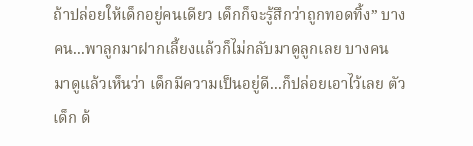ถ้าปล่อยให้เด็กอยู่คนเดียว เด็กก็จะรู้สึกว่าถูกทอดทิ้ง” บางคน...พาลูกมาฝากเลี้ยงแล้วก็ไม่กลับมาดูลูกเลย บางคนมาดูแล้วเห็นว่า เด็กมีความเป็นอยู่ดี...ก็ปล่อยเอาไว้เลย ตัวเด็ก ด้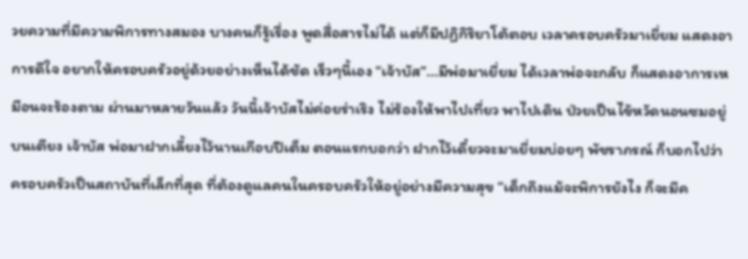วยความที่มีความพิการทางสมอง บางคนก็รู้เรื่อง พูดสื่อสารไม่ได้ แต่ก็มีปฏิกิริยาโต้ตอบ เวลาครอบครัวมาเยี่ยม แสดงอาการดีใจ อยากให้ครอบครัวอยู่ด้วยอย่างเห็นได้ชัด เร็วๆนี้เอง “เจ้าบัส”...มีพ่อมาเยี่ยม ได้เวลาพ่อจะกลับ ก็แสดงอาการเหมือนจะร้องตาม ผ่านมาหลายวันแล้ว วันนี้เจ้าบัสไม่ค่อยร่าเริง ไม่ร้องให้พาไปเที่ยว พาไปเดิน ป่วยเป็นไข้หวัดนอนซมอยู่บนเตียง เจ้าบัส พ่อมาฝากเลี้ยงไว้นานเกือบปีเต็ม ตอนแรกบอกว่า ฝากไว้เดี๋ยวจะมาเยี่ยมบ่อยๆ พัชราภรณ์ ก็บอกไปว่า ครอบครัวเป็นสถาบันที่เล็กที่สุด ที่ต้องดูแลคนในครอบครัวให้อยู่อย่างมีความสุข “เด็กถึงแม้จะพิการยังไง ก็จะมีค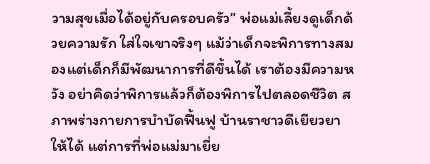วามสุขเมื่อได้อยู่กับครอบครัว” พ่อแม่เลี้ยงดูเด็กด้วยความรัก ใส่ใจเขาจริงๆ แม้ว่าเด็กจะพิการทางสมองแต่เด็กก็มีพัฒนาการที่ดีขึ้นได้ เราต้องมีความหวัง อย่าคิดว่าพิการแล้วก็ต้องพิการไปตลอดชีวิต สภาพร่างกายการบำบัดฟื้นฟู บ้านราชาวดีเยียวยาให้ได้ แต่การที่พ่อแม่มาเยี่ย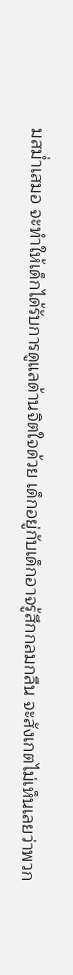มสม่ำเสมอ จะทำให้เด็กได้รับการดูแลด้านจิตใจด้วย เด็กอยู่กับเด็กอาจรู้สึกกลมกลืน จะสังเกตไม่เห็นเลยว่าพวก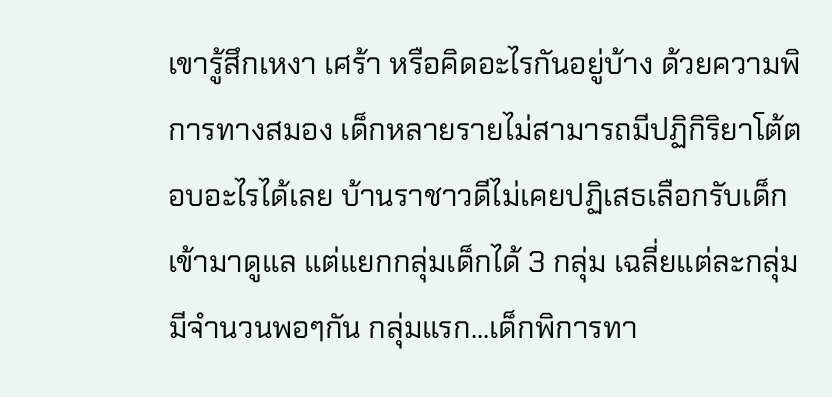เขารู้สึกเหงา เศร้า หรือคิดอะไรกันอยู่บ้าง ด้วยความพิการทางสมอง เด็กหลายรายไม่สามารถมีปฏิกิริยาโต้ตอบอะไรได้เลย บ้านราชาวดีไม่เคยปฏิเสธเลือกรับเด็กเข้ามาดูแล แต่แยกกลุ่มเด็กได้ 3 กลุ่ม เฉลี่ยแต่ละกลุ่มมีจำนวนพอๆกัน กลุ่มแรก...เด็กพิการทา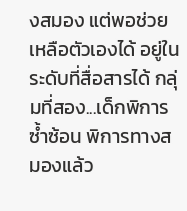งสมอง แต่พอช่วยเหลือตัวเองได้ อยู่ในระดับที่สื่อสารได้ กลุ่มที่สอง...เด็กพิการซ้ำซ้อน พิการทางสมองแล้ว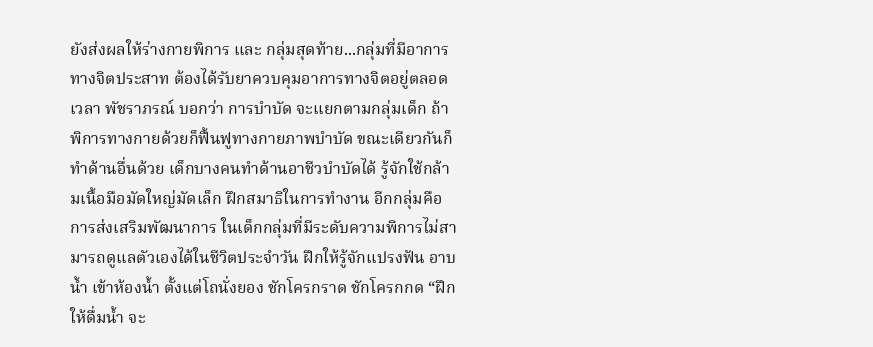ยังส่งผลให้ร่างกายพิการ และ กลุ่มสุดท้าย...กลุ่มที่มีอาการทางจิตประสาท ต้องได้รับยาควบคุมอาการทางจิตอยู่ตลอดเวลา พัชราภรณ์ บอกว่า การบำบัด จะแยกตามกลุ่มเด็ก ถ้าพิการทางกายด้วยก็ฟื้นฟูทางกายภาพบำบัด ขณะเดียวกันก็ทำด้านอื่นด้วย เด็กบางคนทำด้านอาชีวบำบัดได้ รู้จักใช้กล้ามเนื้อมือมัดใหญ่มัดเล็ก ฝึกสมาธิในการทำงาน อีกกลุ่มคือการส่งเสริมพัฒนาการ ในเด็กกลุ่มที่มีระดับความพิการไม่สามารถดูแลตัวเองได้ในชีวิตประจำวัน ฝึกให้รู้จักแปรงฟัน อาบน้ำ เข้าห้องน้ำ ตั้งแต่โถนั่งยอง ชักโครกราด ชักโครกกด “ฝึกให้ดื่มน้ำ จะ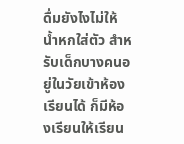ดื่มยังไงไม่ให้น้ำหกใส่ตัว สำหรับเด็กบางคนอยู่ในวัยเข้าห้องเรียนได้ ก็มีห้องเรียนให้เรียน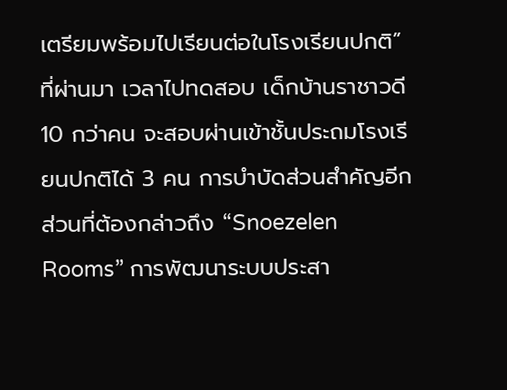เตรียมพร้อมไปเรียนต่อในโรงเรียนปกติ” ที่ผ่านมา เวลาไปทดสอบ เด็กบ้านราชาวดี 10 กว่าคน จะสอบผ่านเข้าชั้นประถมโรงเรียนปกติได้ 3 คน การบำบัดส่วนสำคัญอีกส่วนที่ต้องกล่าวถึง “Snoezelen Rooms” การพัฒนาระบบประสา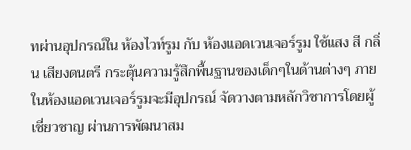ทผ่านอุปกรณ์ใน ห้องไวท์รูม กับ ห้องแอดเวนเจอร์รูม ใช้แสง สี กลิ่น เสียงดนตรี กระตุ้นความรู้สึกพื้นฐานของเด็กๆในด้านต่างๆ ภายในห้องแอดเวนเจอร์รูมจะมีอุปกรณ์ จัดวางตามหลักวิชาการโดยผู้เชี่ยวชาญ ผ่านการพัฒนาสม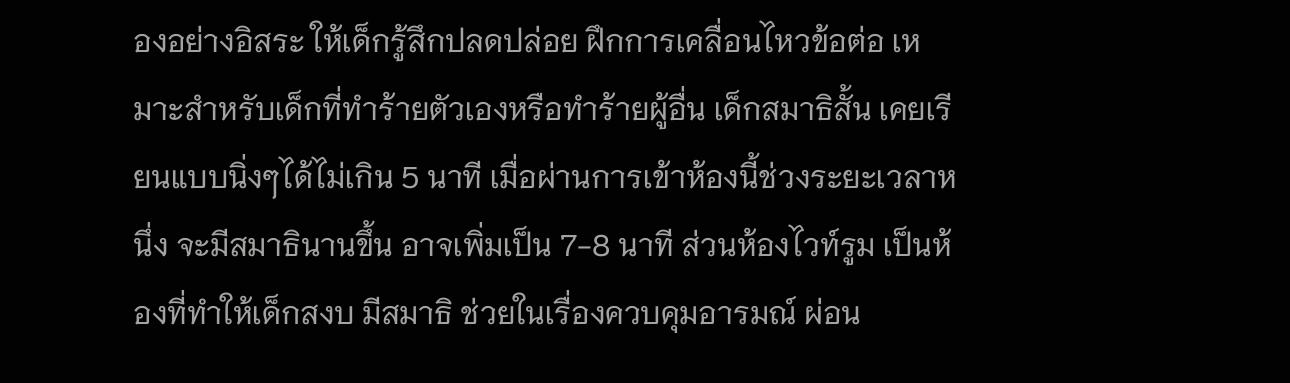องอย่างอิสระ ให้เด็กรู้สึกปลดปล่อย ฝึกการเคลื่อนไหวข้อต่อ เหมาะสำหรับเด็กที่ทำร้ายตัวเองหรือทำร้ายผู้อื่น เด็กสมาธิสั้น เคยเรียนแบบนิ่งๆได้ไม่เกิน 5 นาที เมื่อผ่านการเข้าห้องนี้ช่วงระยะเวลาหนึ่ง จะมีสมาธินานขึ้น อาจเพิ่มเป็น 7-8 นาที ส่วนห้องไวท์รูม เป็นห้องที่ทำให้เด็กสงบ มีสมาธิ ช่วยในเรื่องควบคุมอารมณ์ ผ่อน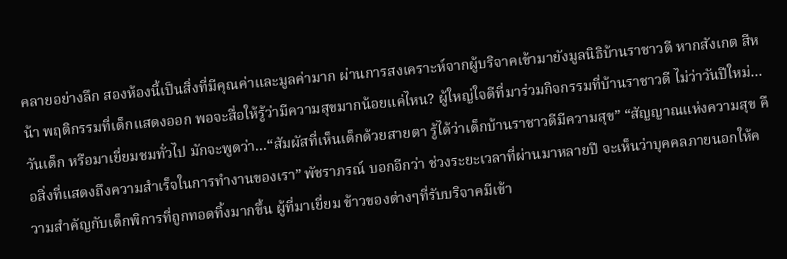คลายอย่างลึก สองห้องนี้เป็นสิ่งที่มีคุณค่าและมูลค่ามาก ผ่านการสงเคราะห์จากผู้บริจาคเข้ามายังมูลนิธิบ้านราชาวดี หากสังเกต สีหน้า พฤติกรรมที่เด็กแสดงออก พอจะสื่อให้รู้ว่ามีความสุขมากน้อยแค่ไหน? ผู้ใหญ่ใจดีที่มาร่วมกิจกรรมที่บ้านราชาวดี ไม่ว่าวันปีใหม่...วันเด็ก หรือมาเยี่ยมชมทั่วไป มักจะพูดว่า...“สัมผัสที่เห็นเด็กด้วยสายตา รู้ได้ว่าเด็กบ้านราชาวดีมีความสุข” “สัญญาณแห่งความสุข คือสิ่งที่แสดงถึงความสำเร็จในการทำงานของเรา” พัชราภรณ์ บอกอีกว่า ช่วงระยะเวลาที่ผ่านมาหลายปี จะเห็นว่าบุคคลภายนอกให้ความสำคัญกับเด็กพิการที่ถูกทอดทิ้งมากขึ้น ผู้ที่มาเยี่ยม ข้าวของต่างๆที่รับบริจาคมีเข้า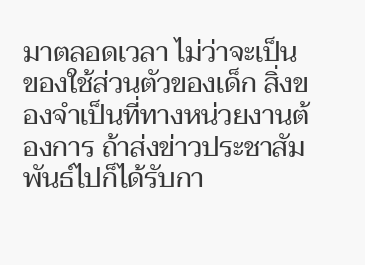มาตลอดเวลา ไม่ว่าจะเป็นของใช้ส่วนตัวของเด็ก สิ่งของจำเป็นที่ทางหน่วยงานต้องการ ถ้าส่งข่าวประชาสัมพันธ์ไปก็ได้รับกา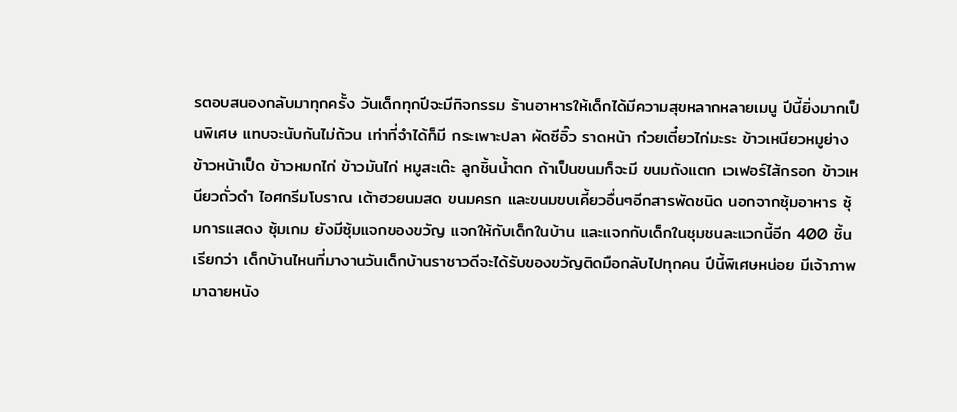รตอบสนองกลับมาทุกครั้ง วันเด็กทุกปีจะมีกิจกรรม ร้านอาหารให้เด็กได้มีความสุขหลากหลายเมนู ปีนี้ยิ่งมากเป็นพิเศษ แทบจะนับกันไม่ถ้วน เท่าที่จำได้ก็มี กระเพาะปลา ผัดซีอิ๊ว ราดหน้า ก๋วยเตี๋ยวไก่มะระ ข้าวเหนียวหมูย่าง ข้าวหน้าเป็ด ข้าวหมกไก่ ข้าวมันไก่ หมูสะเต๊ะ ลูกชิ้นน้ำตก ถ้าเป็นขนมก็จะมี ขนมถังแตก เวเฟอร์ไส้กรอก ข้าวเหนียวถั่วดำ ไอศกรีมโบราณ เต้าฮวยนมสด ขนมครก และขนมขบเคี้ยวอื่นๆอีกสารพัดชนิด นอกจากซุ้มอาหาร ซุ้มการแสดง ซุ้มเกม ยังมีซุ้มแจกของขวัญ แจกให้กับเด็กในบ้าน และแจกกับเด็กในชุมชนละแวกนี้อีก 400 ชิ้น เรียกว่า เด็กบ้านไหนที่มางานวันเด็กบ้านราชาวดีจะได้รับของขวัญติดมือกลับไปทุกคน ปีนี้พิเศษหน่อย มีเจ้าภาพมาฉายหนัง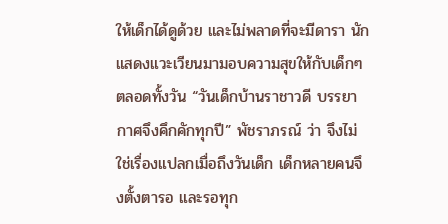ให้เด็กได้ดูด้วย และไม่พลาดที่จะมีดารา นักแสดงแวะเวียนมามอบความสุขให้กับเด็กๆ ตลอดทั้งวัน “วันเด็กบ้านราชาวดี บรรยากาศจึงคึกคักทุกปี” พัชราภรณ์ ว่า จึงไม่ใช่เรื่องแปลกเมื่อถึงวันเด็ก เด็กหลายคนจึงตั้งตารอ และรอทุก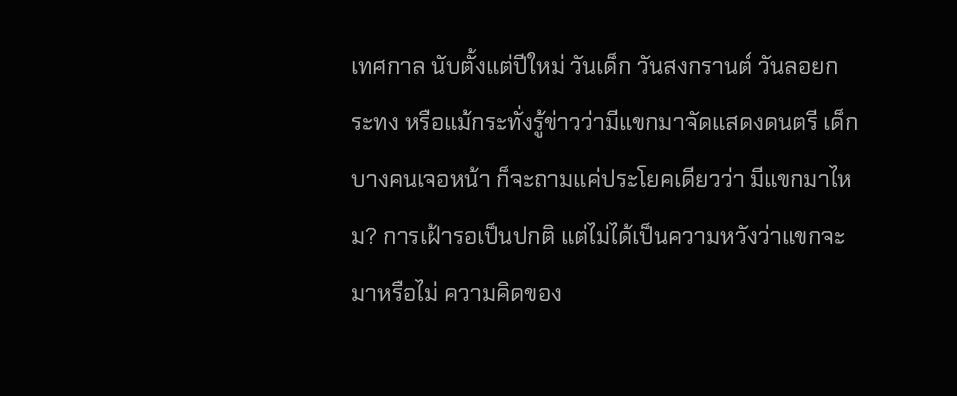เทศกาล นับตั้งแต่ปีใหม่ วันเด็ก วันสงกรานต์ วันลอยกระทง หรือแม้กระทั่งรู้ข่าวว่ามีแขกมาจัดแสดงดนตรี เด็กบางคนเจอหน้า ก็จะถามแค่ประโยคเดียวว่า มีแขกมาไหม? การเฝ้ารอเป็นปกติ แต่ไม่ได้เป็นความหวังว่าแขกจะมาหรือไม่ ความคิดของ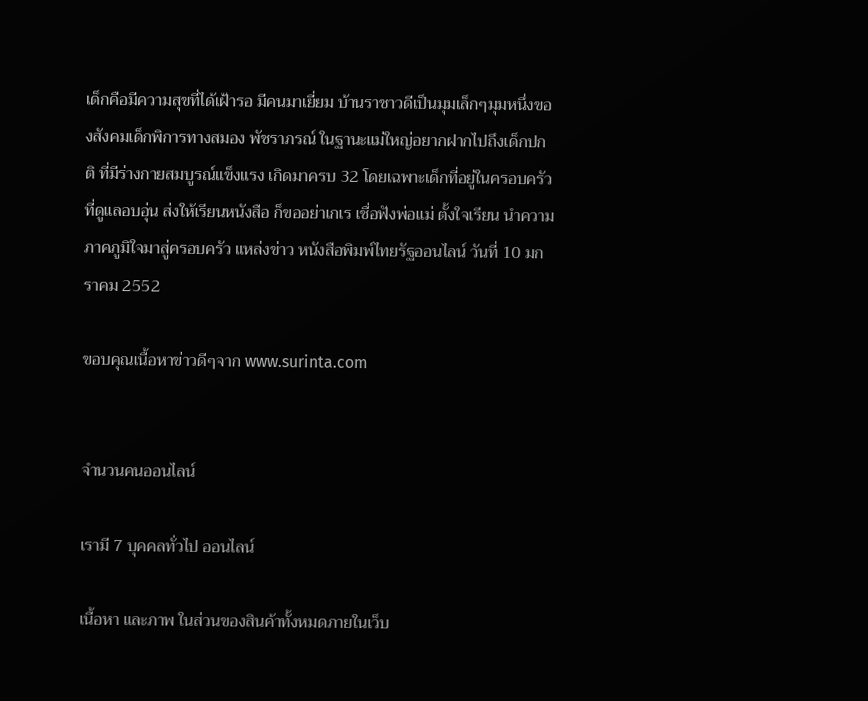เด็กคือมีความสุขที่ได้เฝ้ารอ มีคนมาเยี่ยม บ้านราชาวดีเป็นมุมเล็กๆมุมหนึ่งของสังคมเด็กพิการทางสมอง พัชราภรณ์ ในฐานะแม่ใหญ่อยากฝากไปถึงเด็กปกติ ที่มีร่างกายสมบูรณ์แข็งแรง เกิดมาครบ 32 โดยเฉพาะเด็กที่อยู่ในครอบครัวที่ดูแลอบอุ่น ส่งให้เรียนหนังสือ ก็ขออย่าเกเร เชื่อฟังพ่อแม่ ตั้งใจเรียน นำความภาคภูมิใจมาสู่ครอบครัว แหล่งข่าว หนังสือพิมพ์ไทยรัฐออนไลน์ วันที่ 10 มกราคม 2552

ขอบคุณเนื้อหาข่าวดีๆจาก www.surinta.com


จำนวนคนออนไลน์

เรามี 7 บุคคลทั่วไป ออนไลน์

เนื้อหา และภาพ ในส่วนของสินค้าทั้งหมดภายในเว็บ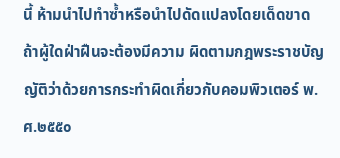นี้ ห้ามนำไปทำซ้ำหรือนำไปดัดแปลงโดยเด็ดขาด ถ้าผู้ใดฝ่าฝืนจะต้องมีความ ผิดตามกฎพระราชบัญญัติว่าด้วยการกระทำผิดเกี่ยวกับคอมพิวเตอร์ พ.ศ.๒๕๕๐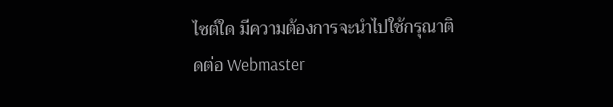ไซต์ใด มีความต้องการจะนำไปใช้กรุณาติดต่อ Webmaster